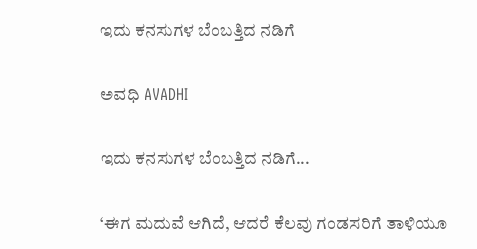ಇದು ಕನಸುಗಳ ಬೆಂಬತ್ತಿದ ನಡಿಗೆ‍

ಅವಧಿ AVADHI

ಇದು ಕನಸುಗಳ ಬೆಂಬತ್ತಿದ ನಡಿಗೆ...

‘ಈಗ ಮದುವೆ ಆಗಿದೆ, ಆದರೆ ಕೆಲವು ಗಂಡಸರಿಗೆ ತಾಳಿಯೂ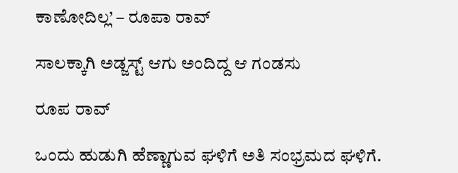ಕಾಣೋದಿಲ್ಲ’ – ರೂಪಾ ರಾವ್

ಸಾಲಕ್ಕಾಗಿ ಅಡ್ಜಸ್ಟ್ ಆಗು ಅಂದಿದ್ದ ಆ ಗಂಡಸು

ರೂಪ ರಾವ್

ಒಂದು ಹುಡುಗಿ ಹೆಣ್ಣಾಗುವ ಘಳಿಗೆ ಅತಿ ಸಂಭ್ರಮದ ಘಳಿಗೆ.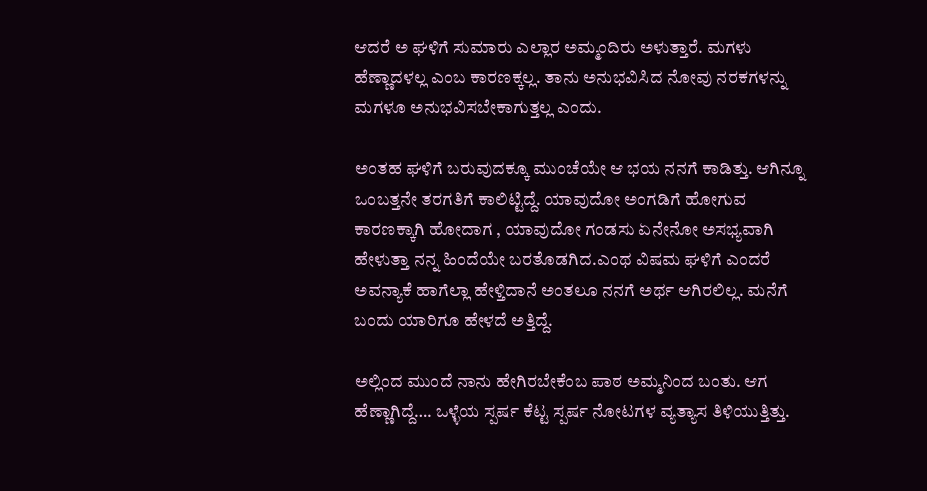ಆದರೆ ಅ ಘಳಿಗೆ ಸುಮಾರು ಎಲ್ಲಾರ ಅಮ್ಮಂದಿರು ಅಳುತ್ತಾರೆ. ಮಗಳು ಹೆಣ್ಣಾದಳಲ್ಲ ಎಂಬ ಕಾರಣಕ್ಕಲ್ಲ. ತಾನು ಅನುಭವಿಸಿದ ನೋವು ನರಕಗಳನ್ನು ಮಗಳೂ ಅನುಭವಿಸಬೇಕಾಗುತ್ತಲ್ಲ ಎಂದು.

ಅಂತಹ ಘಳಿಗೆ ಬರುವುದಕ್ಕೂ ಮುಂಚೆಯೇ ಆ ಭಯ ನನಗೆ ಕಾಡಿತ್ತು. ಆಗಿನ್ನೂ ಒಂಬತ್ತನೇ ತರಗತಿಗೆ ಕಾಲಿಟ್ಟಿದ್ದೆ. ಯಾವುದೋ ಅಂಗಡಿಗೆ ಹೋಗುವ ಕಾರಣಕ್ಕಾಗಿ ಹೋದಾಗ , ಯಾವುದೋ ಗಂಡಸು ಏನೇನೋ ಅಸಭ್ಯವಾಗಿ ಹೇಳುತ್ತಾ ನನ್ನ ಹಿಂದೆಯೇ ಬರತೊಡಗಿದ.ಎಂಥ ವಿಷಮ ಘಳಿಗೆ ಎಂದರೆ ಅವನ್ಯಾಕೆ ಹಾಗೆಲ್ಲಾ ಹೇಳ್ತಿದಾನೆ ಅಂತಲೂ ನನಗೆ ಅರ್ಥ ಆಗಿರಲಿಲ್ಲ. ಮನೆಗೆ ಬಂದು ಯಾರಿಗೂ ಹೇಳದೆ ಅತ್ತಿದ್ದೆ.

ಅಲ್ಲಿಂದ ಮುಂದೆ ನಾನು ಹೇಗಿರಬೇಕೆಂಬ ಪಾಠ ಅಮ್ಮನಿಂದ ಬಂತು. ಆಗ ಹೆಣ್ಣಾಗಿದ್ದೆ…. ಒಳ್ಳೆಯ ಸ್ಪರ್ಷ ಕೆಟ್ಟ ಸ್ಪರ್ಷ ನೋಟಗಳ ವ್ಯತ್ಯಾಸ ತಿಳಿಯುತ್ತಿತ್ತು.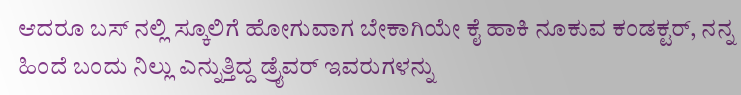ಆದರೂ ಬಸ್ ನಲ್ಲಿ ಸ್ಕೂಲಿಗೆ ಹೋಗುವಾಗ ಬೇಕಾಗಿಯೇ ಕೈ ಹಾಕಿ ನೂಕುವ ಕಂಡಕ್ಟರ್, ನನ್ನ ಹಿಂದೆ ಬಂದು ನಿಲ್ಲು ಎನ್ನುತ್ತಿದ್ದ ಡ್ರೈವರ್ ಇವರುಗಳನ್ನು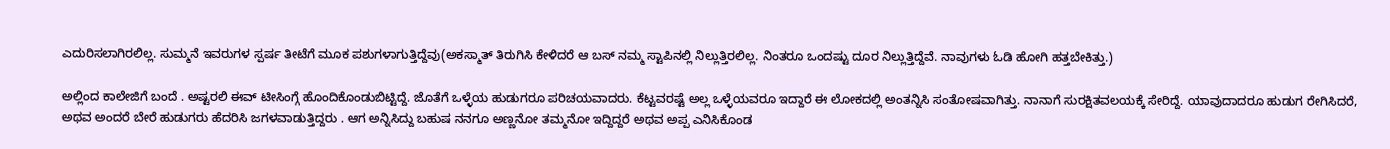ಎದುರಿಸಲಾಗಿರಲಿಲ್ಲ. ಸುಮ್ಮನೆ ಇವರುಗಳ ಸ್ಪರ್ಷ ತೀಟೆಗೆ ಮೂಕ ಪಶುಗಳಾಗುತ್ತಿದ್ದೆವು(ಅಕಸ್ಮಾತ್ ತಿರುಗಿಸಿ ಕೇಳಿದರೆ ಆ ಬಸ್ ನಮ್ಮ ಸ್ಟಾಪಿನಲ್ಲಿ ನಿಲ್ಲುತ್ತಿರಲಿಲ್ಲ. ನಿಂತರೂ ಒಂದಷ್ಟು ದೂರ ನಿಲ್ಲುತ್ತಿದ್ದೆವೆ. ನಾವುಗಳು ಓಡಿ ಹೋಗಿ ಹತ್ತಬೇಕಿತ್ತು.)

ಅಲ್ಲಿಂದ ಕಾಲೇಜಿಗೆ ಬಂದೆ . ಅಷ್ಟರಲಿ ಈವ್ ಟೀಸಿಂಗ್ಗೆ ಹೊಂದಿಕೊಂಡುಬಿಟ್ಟಿದ್ದೆ. ಜೊತೆಗೆ ಒಳ್ಳೆಯ ಹುಡುಗರೂ ಪರಿಚಯವಾದರು. ಕೆಟ್ಟವರಷ್ಟೆ ಅಲ್ಲ ಒಳ್ಳೆಯವರೂ ಇದ್ದಾರೆ ಈ ಲೋಕದಲ್ಲಿ ಅಂತನ್ನಿಸಿ ಸಂತೋಷವಾಗಿತ್ತು. ನಾನಾಗೆ ಸುರಕ್ಷಿತವಲಯಕ್ಕೆ ಸೇರಿದ್ದೆ. ಯಾವುದಾದರೂ ಹುಡುಗ ರೇಗಿಸಿದರೆ, ಅಥವ ಅಂದರೆ ಬೇರೆ ಹುಡುಗರು ಹೆದರಿಸಿ ಜಗಳವಾಡುತ್ತಿದ್ದರು . ಆಗ ಅನ್ನಿಸಿದ್ದು ಬಹುಷ ನನಗೂ ಅಣ್ಣನೋ ತಮ್ಮನೋ ಇದ್ದಿದ್ದರೆ ಅಥವ ಅಪ್ಪ ಎನಿಸಿಕೊಂಡ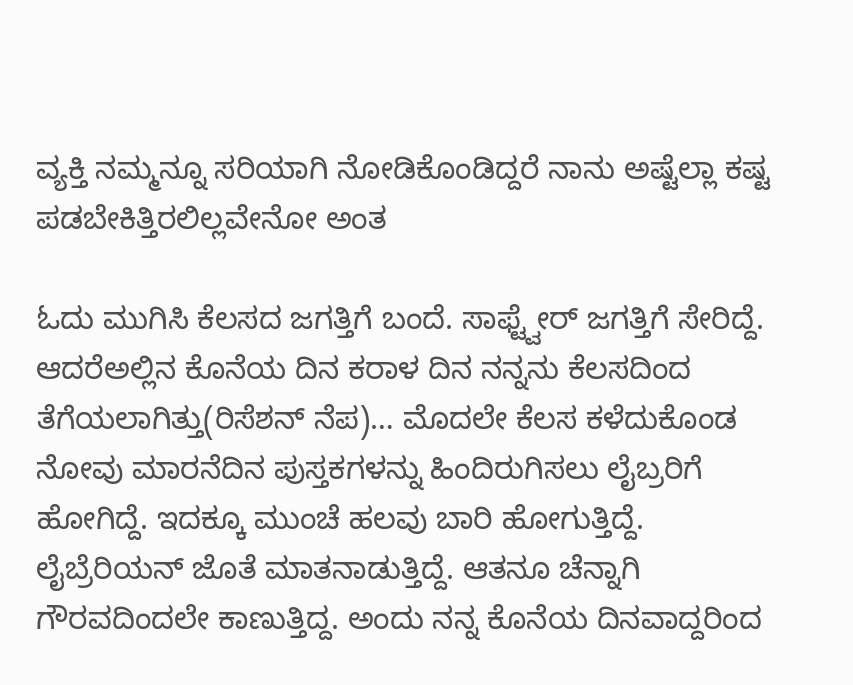ವ್ಯಕ್ತಿ ನಮ್ಮನ್ನೂ ಸರಿಯಾಗಿ ನೋಡಿಕೊಂಡಿದ್ದರೆ ನಾನು ಅಷ್ಟೆಲ್ಲಾ ಕಷ್ಟ ಪಡಬೇಕಿತ್ತಿರಲಿಲ್ಲವೇನೋ ಅಂತ

ಓದು ಮುಗಿಸಿ ಕೆಲಸದ ಜಗತ್ತಿಗೆ ಬಂದೆ. ಸಾಫ್ಟ್ವೇರ್ ಜಗತ್ತಿಗೆ ಸೇರಿದ್ದೆ. ಆದರೆಅಲ್ಲಿನ ಕೊನೆಯ ದಿನ ಕರಾಳ ದಿನ ನನ್ನನು ಕೆಲಸದಿಂದ ತೆಗೆಯಲಾಗಿತ್ತು(ರಿಸೆಶನ್ ನೆಪ)… ಮೊದಲೇ ಕೆಲಸ ಕಳೆದುಕೊಂಡ ನೋವು ಮಾರನೆದಿನ ಪುಸ್ತಕಗಳನ್ನು ಹಿಂದಿರುಗಿಸಲು ಲೈಬ್ರರಿಗೆ ಹೋಗಿದ್ದೆ. ಇದಕ್ಕೂ ಮುಂಚೆ ಹಲವು ಬಾರಿ ಹೋಗುತ್ತಿದ್ದೆ. ಲೈಬ್ರೆರಿಯನ್ ಜೊತೆ ಮಾತನಾಡುತ್ತಿದ್ದೆ. ಆತನೂ ಚೆನ್ನಾಗಿ ಗೌರವದಿಂದಲೇ ಕಾಣುತ್ತಿದ್ದ. ಅಂದು ನನ್ನ ಕೊನೆಯ ದಿನವಾದ್ದರಿಂದ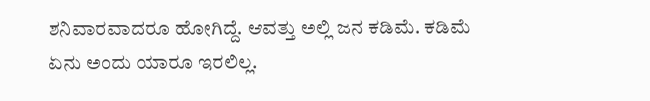ಶನಿವಾರವಾದರೂ ಹೋಗಿದ್ದೆ. ಆವತ್ತು ಅಲ್ಲಿ ಜನ ಕಡಿಮೆ. ಕಡಿಮೆ ಏನು ಅಂದು ಯಾರೂ ಇರಲಿಲ್ಲ.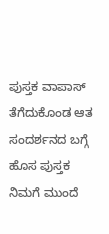ಪುಸ್ತಕ ವಾಪಾಸ್ ತೆಗೆದುಕೊಂಡ ಆತ ಸಂದರ್ಶನದ ಬಗ್ಗೆ ಹೊಸ ಪುಸ್ತಕ ನಿಮಗೆ ಮುಂದೆ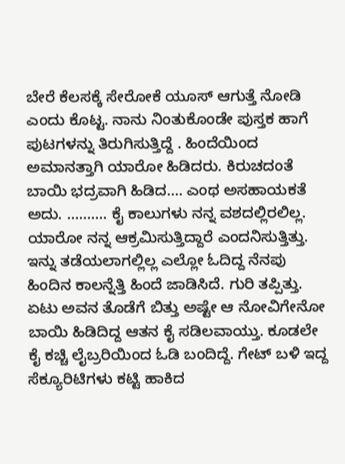ಬೇರೆ ಕೆಲಸಕ್ಕೆ ಸೇರೋಕೆ ಯೂಸ್ ಆಗುತ್ತೆ ನೋಡಿ ಎಂದು ಕೊಟ್ಟ. ನಾನು ನಿಂತುಕೊಂಡೇ ಪುಸ್ತಕ ಹಾಗೆ ಪುಟಗಳನ್ನು ತಿರುಗಿಸುತ್ತಿದ್ದೆ . ಹಿಂದೆಯಿಂದ ಅಮಾನತ್ತಾಗಿ ಯಾರೋ ಹಿಡಿದರು. ಕಿರುಚದಂತೆ ಬಾಯಿ ಭದ್ರವಾಗಿ ಹಿಡಿದ…. ಎಂಥ ಅಸಹಾಯಕತೆ ಅದು. ………. ಕೈ ಕಾಲುಗಳು ನನ್ನ ವಶದಲ್ಲಿರಲಿಲ್ಲ. ಯಾರೋ ನನ್ನ ಆಕ್ರಮಿಸುತ್ತಿದ್ದಾರೆ ಎಂದನಿಸುತ್ತಿತ್ತು. ಇನ್ನು ತಡೆಯಲಾಗಲ್ಲಿಲ್ಲ ಎಲ್ಲೋ ಓದಿದ್ದ ನೆನಪು ಹಿಂದಿನ ಕಾಲನ್ನೆತ್ತಿ ಹಿಂದೆ ಜಾಡಿಸಿದೆ. ಗುರಿ ತಪ್ಪಿತ್ತು. ಏಟು ಅವನ ತೊಡೆಗೆ ಬಿತ್ತು ಅಷ್ಟೇ ಆ ನೋವಿಗೇನೋ ಬಾಯಿ ಹಿಡಿದಿದ್ದ ಆತನ ಕೈ ಸಡಿಲವಾಯ್ತು. ಕೂಡಲೇ ಕೈ ಕಚ್ಚಿ ಲೈಬ್ರರಿಯಿಂದ ಓಡಿ ಬಂದಿದ್ದೆ. ಗೇಟ್ ಬಳಿ ಇದ್ದ ಸೆಕ್ಯೂರಿಟಿಗಳು ಕಟ್ಟಿ ಹಾಕಿದ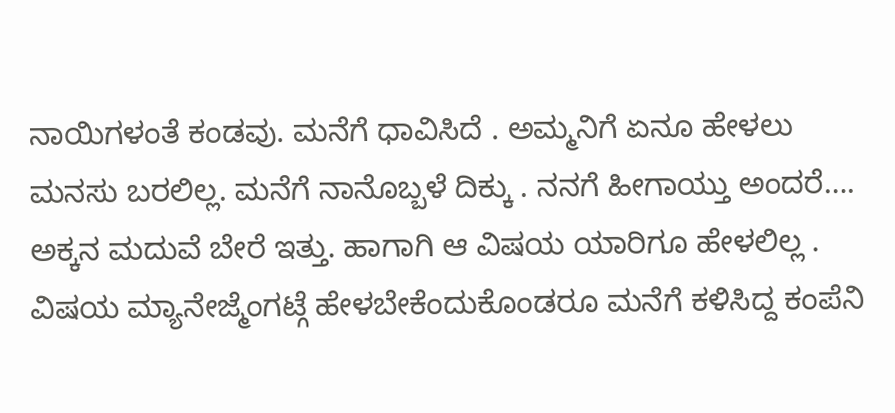ನಾಯಿಗಳಂತೆ ಕಂಡವು. ಮನೆಗೆ ಧಾವಿಸಿದೆ . ಅಮ್ಮನಿಗೆ ಏನೂ ಹೇಳಲು ಮನಸು ಬರಲಿಲ್ಲ. ಮನೆಗೆ ನಾನೊಬ್ಬಳೆ ದಿಕ್ಕು . ನನಗೆ ಹೀಗಾಯ್ತು ಅಂದರೆ…. ಅಕ್ಕನ ಮದುವೆ ಬೇರೆ ಇತ್ತು. ಹಾಗಾಗಿ ಆ ವಿಷಯ ಯಾರಿಗೂ ಹೇಳಲಿಲ್ಲ . ವಿಷಯ ಮ್ಯಾನೇಜ್ಮೆಂಗಟ್ಗೆ ಹೇಳಬೇಕೆಂದುಕೊಂಡರೂ ಮನೆಗೆ ಕಳಿಸಿದ್ದ ಕಂಪೆನಿ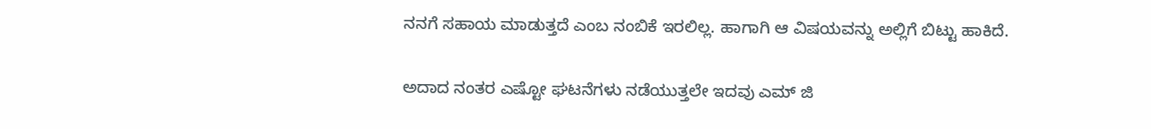ನನಗೆ ಸಹಾಯ ಮಾಡುತ್ತದೆ ಎಂಬ ನಂಬಿಕೆ ಇರಲಿಲ್ಲ. ಹಾಗಾಗಿ ಆ ವಿಷಯವನ್ನು ಅಲ್ಲಿಗೆ ಬಿಟ್ಟು ಹಾಕಿದೆ.

ಅದಾದ ನಂತರ ಎಷ್ಟೋ ಘಟನೆಗಳು ನಡೆಯುತ್ತಲೇ ಇದವು ಎಮ್ ಜಿ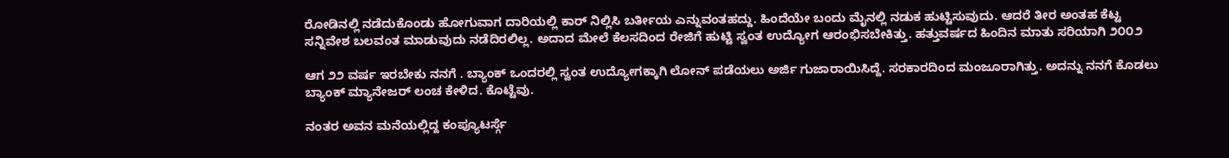ರೋಡಿನಲ್ಲಿ ನಡೆದುಕೊಂಡು ಹೋಗುವಾಗ ದಾರಿಯಲ್ಲಿ ಕಾರ್ ನಿಲ್ಲಿಸಿ ಬರ್ತೀಯ ಎನ್ನುವಂತಹದ್ದು. ಹಿಂದೆಯೇ ಬಂದು ಮೈನಲ್ಲಿ ನಡುಕ ಹುಟ್ಟಿಸುವುದು. ಆದರೆ ತೀರ ಅಂತಹ ಕೆಟ್ಟ ಸನ್ನಿವೇಶ ಬಲವಂತ ಮಾಡುವುದು ನಡೆದಿರಲಿಲ್ಲ. ಅದಾದ ಮೇಲೆ ಕೆಲಸದಿಂದ ರೇಜಿಗೆ ಹುಟ್ಟಿ ಸ್ವಂತ ಉದ್ಯೋಗ ಆರಂಭಿಸಬೇಕಿತ್ತು. ಹತ್ತುವರ್ಷದ ಹಿಂದಿನ ಮಾತು ಸರಿಯಾಗಿ ೨೦೦೨

ಆಗ ೨೨ ವರ್ಷ ಇರಬೇಕು ನನಗೆ . ಬ್ಯಾಂಕ್ ಒಂದರಲ್ಲಿ ಸ್ವಂತ ಉದ್ಯೋಗಕ್ಕಾಗಿ ಲೋನ್ ಪಡೆಯಲು ಅರ್ಜಿ ಗುಜಾರಾಯಿಸಿದ್ದೆ. ಸರಕಾರದಿಂದ ಮಂಜೂರಾಗಿತ್ತು. ಅದನ್ನು ನನಗೆ ಕೊಡಲು ಬ್ಯಾಂಕ್ ಮ್ಯಾನೇಜರ್ ಲಂಚ ಕೇಳಿದ. ಕೊಟ್ಟೆವು.

ನಂತರ ಅವನ ಮನೆಯಲ್ಲಿದ್ದ ಕಂಪ್ಯೂಟರ್ಸ್ಗೆ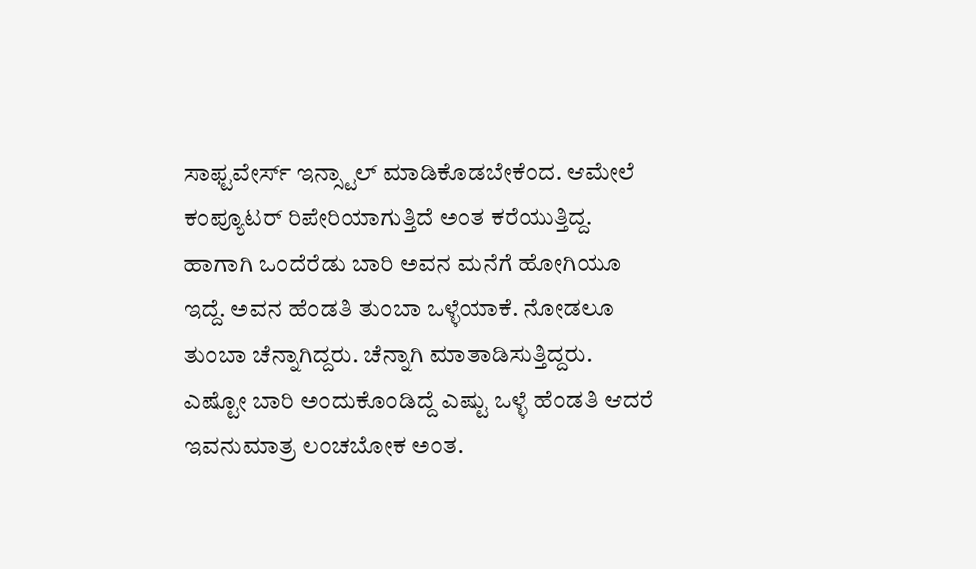ಸಾಫ್ಟವೇರ್ಸ್ ಇನ್ಸ್ಟಾಲ್ ಮಾಡಿಕೊಡಬೇಕೆಂದ. ಆಮೇಲೆ ಕಂಪ್ಯೂಟರ್ ರಿಪೇರಿಯಾಗುತ್ತಿದೆ ಅಂತ ಕರೆಯುತ್ತಿದ್ದ. ಹಾಗಾಗಿ ಒಂದೆರೆಡು ಬಾರಿ ಅವನ ಮನೆಗೆ ಹೋಗಿಯೂ ಇದ್ದೆ. ಅವನ ಹೆಂಡತಿ ತುಂಬಾ ಒಳ್ಳೆಯಾಕೆ. ನೋಡಲೂ ತುಂಬಾ ಚೆನ್ನಾಗಿದ್ದರು. ಚೆನ್ನಾಗಿ ಮಾತಾಡಿಸುತ್ತಿದ್ದರು. ಎಷ್ಟೋ ಬಾರಿ ಅಂದುಕೊಂಡಿದ್ದೆ ಎಷ್ಟು ಒಳ್ಳೆ ಹೆಂಡತಿ ಆದರೆ ಇವನುಮಾತ್ರ ಲಂಚಬೋಕ ಅಂತ.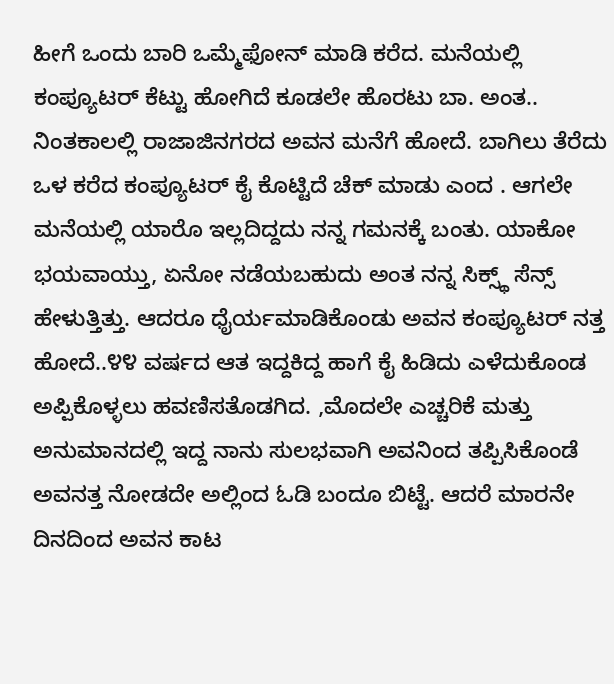ಹೀಗೆ ಒಂದು ಬಾರಿ ಒಮ್ಮೆಫೋನ್ ಮಾಡಿ ಕರೆದ. ಮನೆಯಲ್ಲಿ ಕಂಪ್ಯೂಟರ್ ಕೆಟ್ಟು ಹೋಗಿದೆ ಕೂಡಲೇ ಹೊರಟು ಬಾ. ಅಂತ.. ನಿಂತಕಾಲಲ್ಲಿ ರಾಜಾಜಿನಗರದ ಅವನ ಮನೆಗೆ ಹೋದೆ. ಬಾಗಿಲು ತೆರೆದು ಒಳ ಕರೆದ ಕಂಪ್ಯೂಟರ್ ಕೈ ಕೊಟ್ಟಿದೆ ಚೆಕ್ ಮಾಡು ಎಂದ . ಆಗಲೇ ಮನೆಯಲ್ಲಿ ಯಾರೊ ಇಲ್ಲದಿದ್ದದು ನನ್ನ ಗಮನಕ್ಕೆ ಬಂತು. ಯಾಕೋ ಭಯವಾಯ್ತು, ಏನೋ ನಡೆಯಬಹುದು ಅಂತ ನನ್ನ ಸಿಕ್ಸ್ಥ್ ಸೆನ್ಸ್ ಹೇಳುತ್ತಿತ್ತು. ಆದರೂ ಧೈರ್ಯಮಾಡಿಕೊಂಡು ಅವನ ಕಂಪ್ಯೂಟರ್ ನತ್ತ ಹೋದೆ..೪೪ ವರ್ಷದ ಆತ ಇದ್ದಕಿದ್ದ ಹಾಗೆ ಕೈ ಹಿಡಿದು ಎಳೆದುಕೊಂಡ ಅಪ್ಪಿಕೊಳ್ಳಲು ಹವಣಿಸತೊಡಗಿದ. ,ಮೊದಲೇ ಎಚ್ಚರಿಕೆ ಮತ್ತು ಅನುಮಾನದಲ್ಲಿ ಇದ್ದ ನಾನು ಸುಲಭವಾಗಿ ಅವನಿಂದ ತಪ್ಪಿಸಿಕೊಂಡೆ ಅವನತ್ತ ನೋಡದೇ ಅಲ್ಲಿಂದ ಓಡಿ ಬಂದೂ ಬಿಟ್ಟೆ. ಆದರೆ ಮಾರನೇ ದಿನದಿಂದ ಅವನ ಕಾಟ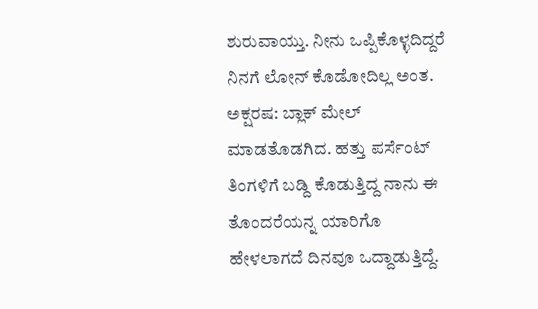ಶುರುವಾಯ್ತು. ನೀನು ಒಪ್ಪಿಕೊಳ್ಳದಿದ್ದರೆ ನಿನಗೆ ಲೋನ್ ಕೊಡೋದಿಲ್ಲ ಅಂತ. ಅಕ್ಷರಷ: ಬ್ಲಾಕ್ ಮೇಲ್ ಮಾಡತೊಡಗಿದ. ಹತ್ತು ಪರ್ಸೆಂಟ್ ತಿಂಗಳಿಗೆ ಬಡ್ದಿ ಕೊಡುತ್ತಿದ್ದ ನಾನು ಈ ತೊಂದರೆಯನ್ನ ಯಾರಿಗೊ ಹೇಳಲಾಗದೆ ದಿನವೂ ಒದ್ದಾಡುತ್ತಿದ್ದೆ.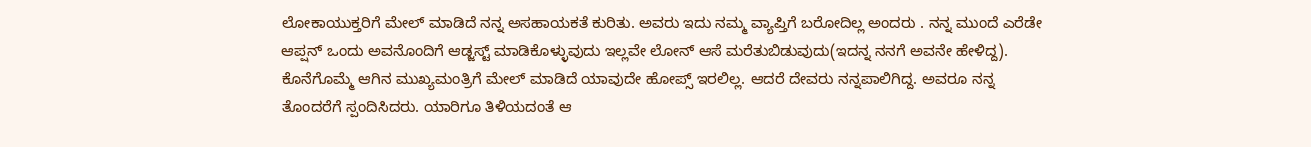ಲೋಕಾಯುಕ್ತರಿಗೆ ಮೇಲ್ ಮಾಡಿದೆ ನನ್ನ ಅಸಹಾಯಕತೆ ಕುರಿತು. ಅವರು ಇದು ನಮ್ಮ ವ್ಯಾಪ್ತಿಗೆ ಬರೋದಿಲ್ಲ ಅಂದರು . ನನ್ನ ಮುಂದೆ ಎರೆಡೇ ಆಪ್ಷನ್ ಒಂದು ಅವನೊಂದಿಗೆ ಆಡ್ಜಸ್ಟ್ ಮಾಡಿಕೊಳ್ಳುವುದು ಇಲ್ಲವೇ ಲೋನ್ ಆಸೆ ಮರೆತುಬಿಡುವುದು(ಇದನ್ನ ನನಗೆ ಅವನೇ ಹೇಳಿದ್ದ). ಕೊನೆಗೊಮ್ಮೆ ಆಗಿನ ಮುಖ್ಯಮಂತ್ರಿಗೆ ಮೇಲ್ ಮಾಡಿದೆ ಯಾವುದೇ ಹೋಪ್ಸ್ ಇರಲಿಲ್ಲ. ಆದರೆ ದೇವರು ನನ್ನಪಾಲಿಗಿದ್ದ. ಅವರೂ ನನ್ನ ತೊಂದರೆಗೆ ಸ್ಪಂದಿಸಿದರು. ಯಾರಿಗೂ ತಿಳಿಯದಂತೆ ಆ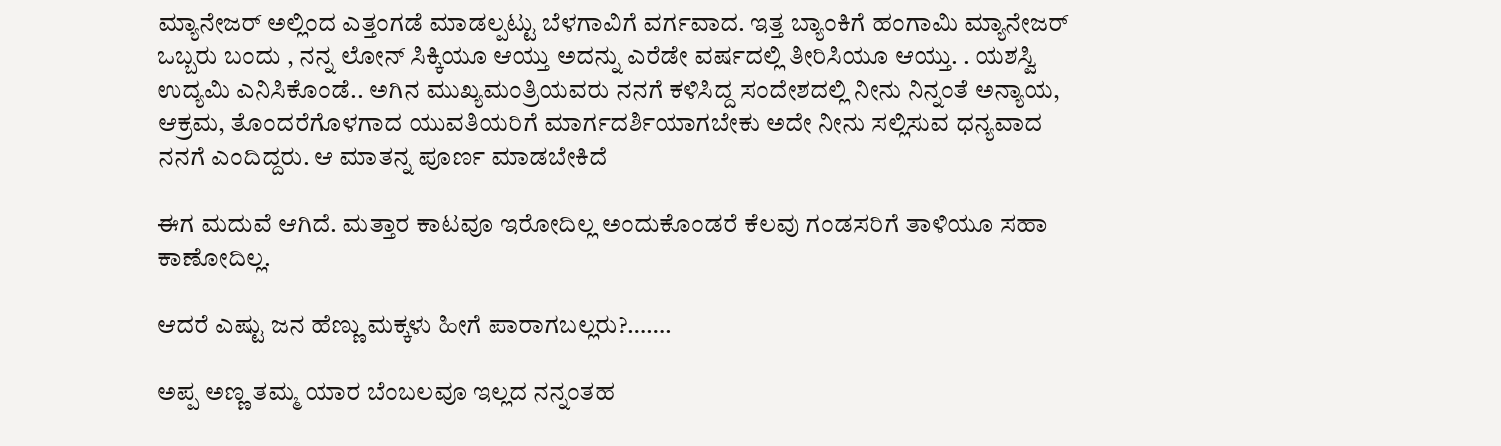ಮ್ಯಾನೇಜರ್ ಅಲ್ಲಿಂದ ಎತ್ತಂಗಡೆ ಮಾಡಲ್ಪಟ್ಟು ಬೆಳಗಾವಿಗೆ ವರ್ಗವಾದ. ಇತ್ತ ಬ್ಯಾಂಕಿಗೆ ಹಂಗಾಮಿ ಮ್ಯಾನೇಜರ್ ಒಬ್ಬರು ಬಂದು , ನನ್ನ ಲೋನ್ ಸಿಕ್ಕಿಯೂ ಆಯ್ತು ಅದನ್ನು ಎರೆಡೇ ವರ್ಷದಲ್ಲಿ ತೀರಿಸಿಯೂ ಆಯ್ತು. . ಯಶಸ್ವಿ ಉದ್ಯಮಿ ಎನಿಸಿಕೊಂಡೆ.. ಅಗಿನ ಮುಖ್ಯಮಂತ್ರಿಯವರು ನನಗೆ ಕಳಿಸಿದ್ದ ಸಂದೇಶದಲ್ಲಿ ನೀನು ನಿನ್ನಂತೆ ಅನ್ಯಾಯ, ಆಕ್ರಮ, ತೊಂದರೆಗೊಳಗಾದ ಯುವತಿಯರಿಗೆ ಮಾರ್ಗದರ್ಶಿಯಾಗಬೇಕು ಅದೇ ನೀನು ಸಲ್ಲಿಸುವ ಧನ್ಯವಾದ ನನಗೆ ಎಂದಿದ್ದರು. ಆ ಮಾತನ್ನ ಪೂರ್ಣ ಮಾಡಬೇಕಿದೆ

ಈಗ ಮದುವೆ ಆಗಿದೆ. ಮತ್ತಾರ ಕಾಟವೂ ಇರೋದಿಲ್ಲ ಅಂದುಕೊಂಡರೆ ಕೆಲವು ಗಂಡಸರಿಗೆ ತಾಳಿಯೂ ಸಹಾ ಕಾಣೋದಿಲ್ಲ.

ಆದರೆ ಎಷ್ಟು ಜನ ಹೆಣ್ಣು ಮಕ್ಕಳು ಹೀಗೆ ಪಾರಾಗಬಲ್ಲರು?…….

ಅಪ್ಪ ಅಣ್ಣ ತಮ್ಮ ಯಾರ ಬೆಂಬಲವೂ ಇಲ್ಲದ ನನ್ನಂತಹ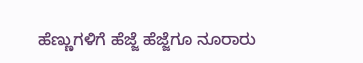ಹೆಣ್ಣುಗಳಿಗೆ ಹೆಜ್ಜೆ ಹೆಜ್ಜೆಗೂ ನೂರಾರು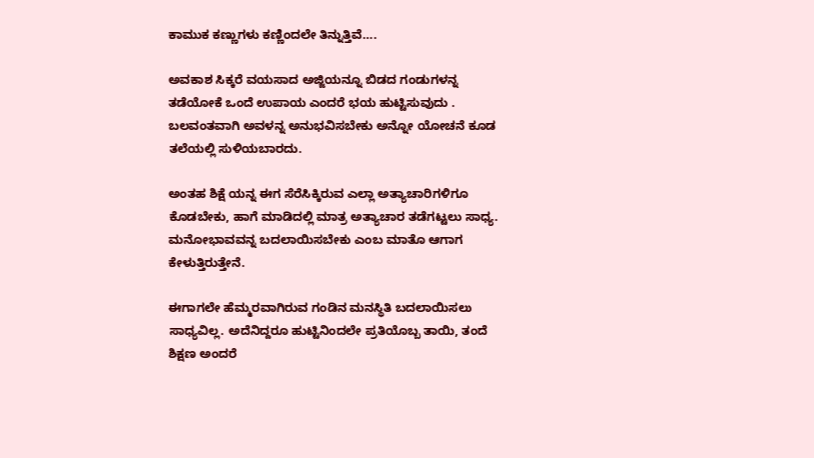ಕಾಮುಕ ಕಣ್ಣುಗಳು ಕಣ್ಣಿಂದಲೇ ತಿನ್ನುತ್ತಿವೆ….

ಅವಕಾಶ ಸಿಕ್ಕರೆ ವಯಸಾದ ಅಜ್ಜಿಯನ್ನೂ ಬಿಡದ ಗಂಡುಗಳನ್ನ ತಡೆಯೋಕೆ ಒಂದೆ ಉಪಾಯ ಎಂದರೆ ಭಯ ಹುಟ್ಟಿಸುವುದು . ಬಲವಂತವಾಗಿ ಅವಳನ್ನ ಅನುಭವಿಸಬೇಕು ಅನ್ನೋ ಯೋಚನೆ ಕೂಡ ತಲೆಯಲ್ಲಿ ಸುಳಿಯಬಾರದು.

ಅಂತಹ ಶಿಕ್ಷೆ ಯನ್ನ ಈಗ ಸೆರೆಸಿಕ್ಕಿರುವ ಎಲ್ಲಾ ಅತ್ಯಾಚಾರಿಗಳಿಗೂ ಕೊಡಬೇಕು, ಹಾಗೆ ಮಾಡಿದಲ್ಲಿ ಮಾತ್ರ ಅತ್ಯಾಚಾರ ತಡೆಗಟ್ಟಲು ಸಾಧ್ಯ. ಮನೋಭಾವವನ್ನ ಬದಲಾಯಿಸಬೇಕು ಎಂಬ ಮಾತೊ ಆಗಾಗ ಕೇಳುತ್ತಿರುತ್ತೇನೆ.

ಈಗಾಗಲೇ ಹೆಮ್ಮರವಾಗಿರುವ ಗಂಡಿನ ಮನಸ್ಥಿತಿ ಬದಲಾಯಿಸಲು ಸಾಧ್ಯವಿಲ್ಲ. ಅದೆನಿದ್ದರೂ ಹುಟ್ಟಿನಿಂದಲೇ ಪ್ರತಿಯೊಬ್ಬ ತಾಯಿ, ತಂದೆ ಶಿಕ್ಷಣ ಅಂದರೆ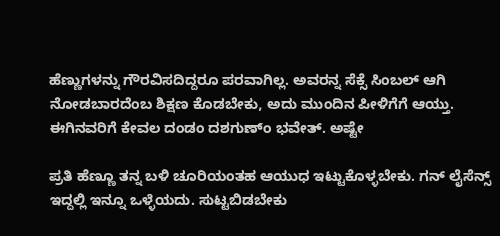ಹೆಣ್ಣುಗಳನ್ನು ಗೌರವಿಸದಿದ್ದರೂ ಪರವಾಗಿಲ್ಲ. ಅವರನ್ನ ಸೆಕ್ಸೆ ಸಿಂಬಲ್ ಆಗಿ ನೋಡಬಾರದೆಂಬ ಶಿಕ್ಷಣ ಕೊಡಬೇಕು, ಅದು ಮುಂದಿನ ಪೀಳಿಗೆಗೆ ಆಯ್ತು. ಈಗಿನವರಿಗೆ ಕೇವಲ ದಂಡಂ ದಶಗುಣ್ಂ ಭವೇತ್. ಅಷ್ಟೇ

ಪ್ರತಿ ಹೆಣ್ಣೂ ತನ್ನ ಬಳಿ ಚೂರಿಯಂತಹ ಆಯುಧ ಇಟ್ಟುಕೊಳ್ಳಬೇಕು. ಗನ್ ಲೈಸೆನ್ಸ್ ಇದ್ದಲ್ಲಿ ಇನ್ನೂ ಒಳ್ಳೆಯದು. ಸುಟ್ಟಬಿಡಬೇಕು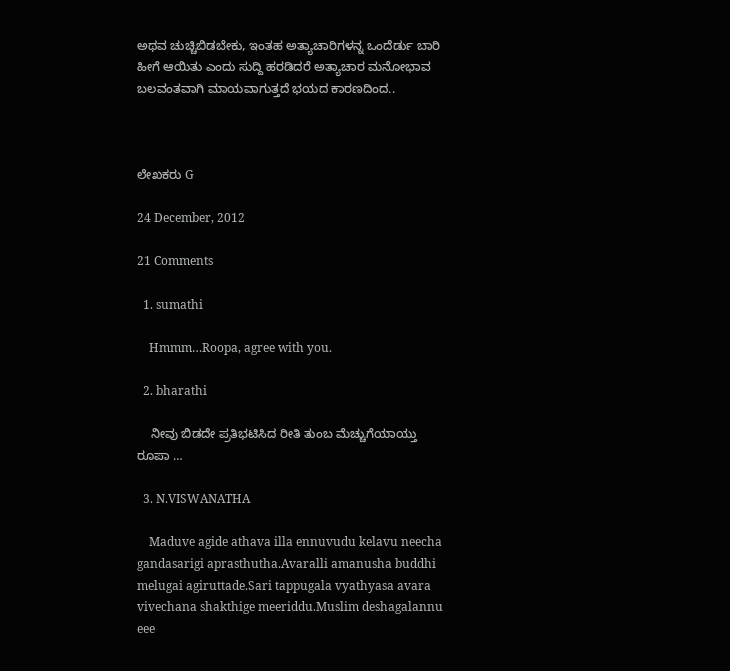ಅಥವ ಚುಚ್ಚಿಬಿಡಬೇಕು, ಇಂತಹ ಅತ್ಯಾಚಾರಿಗಳನ್ನ ಒಂದೆರ್ಡು ಬಾರಿ ಹೀಗೆ ಆಯಿತು ಎಂದು ಸುದ್ದಿ ಹರಡಿದರೆ ಅತ್ಯಾಚಾರ ಮನೋಭಾವ ಬಲವಂತವಾಗಿ ಮಾಯವಾಗುತ್ತದೆ ಭಯದ ಕಾರಣದಿಂದ..



ಲೇಖಕರು G

24 December, 2012

21 Comments

  1. sumathi

    Hmmm…Roopa, agree with you.

  2. bharathi

    ನೀವು ಬಿಡದೇ ಪ್ರತಿಭಟಿಸಿದ ರೀತಿ ತುಂಬ ಮೆಚ್ಚುಗೆಯಾಯ್ತು ರೂಪಾ …

  3. N.VISWANATHA

    Maduve agide athava illa ennuvudu kelavu neecha gandasarigi aprasthutha.Avaralli amanusha buddhi melugai agiruttade.Sari tappugala vyathyasa avara vivechana shakthige meeriddu.Muslim deshagalannu eee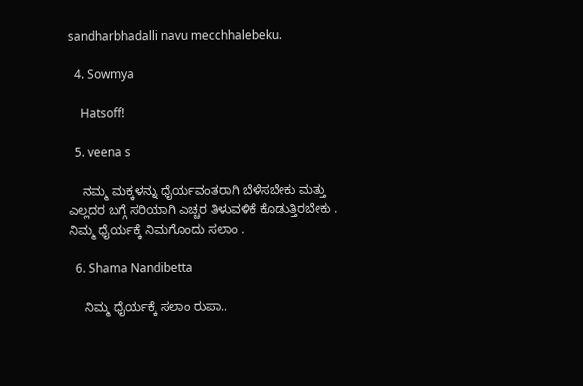sandharbhadalli navu mecchhalebeku.

  4. Sowmya

    Hatsoff!

  5. veena s

    ನಮ್ಮ ಮಕ್ಕಳನ್ನು ಧೈರ್ಯವಂತರಾಗಿ ಬೆಳೆಸಬೇಕು ಮತ್ತು ಎಲ್ಲದರ ಬಗ್ಗೆ ಸರಿಯಾಗಿ ಎಚ್ಚರ ತಿಳುವಳಿಕೆ ಕೊಡುತ್ತಿರಬೇಕು . ನಿಮ್ಮ ಧೈರ್ಯಕ್ಕೆ ನಿಮಗೊಂದು ಸಲಾಂ .

  6. Shama Nandibetta

    ನಿಮ್ಮ ಧೈರ್ಯಕ್ಕೆ ಸಲಾಂ ರುಪಾ..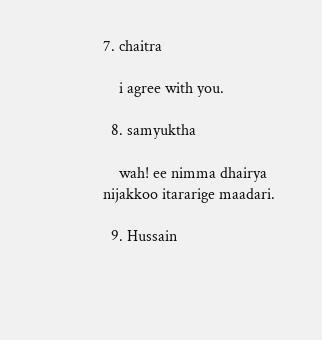7. chaitra

    i agree with you.

  8. samyuktha

    wah! ee nimma dhairya nijakkoo itararige maadari.

  9. Hussain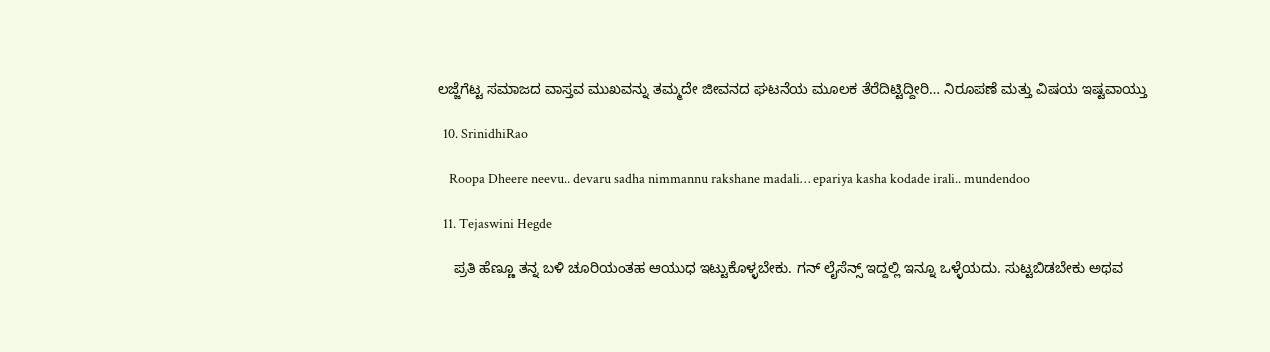ಲಜ್ಜೆಗೆಟ್ಟ ಸಮಾಜದ ವಾಸ್ತವ ಮುಖವನ್ನು ತಮ್ಮದೇ ಜೀವನದ ಘಟನೆಯ ಮೂಲಕ ತೆರೆದಿಟ್ಟಿದ್ದೀರಿ… ನಿರೂಪಣೆ ಮತ್ತು ವಿಷಯ ಇಷ್ಟವಾಯ್ತು

  10. SrinidhiRao

    Roopa Dheere neevu.. devaru sadha nimmannu rakshane madali… epariya kasha kodade irali.. mundendoo

  11. Tejaswini Hegde

    ಪ್ರತಿ ಹೆಣ್ಣೂ ತನ್ನ ಬಳಿ ಚೂರಿಯಂತಹ ಆಯುಧ ಇಟ್ಟುಕೊಳ್ಳಬೇಕು. ಗನ್ ಲೈಸೆನ್ಸ್ ಇದ್ದಲ್ಲಿ ಇನ್ನೂ ಒಳ್ಳೆಯದು. ಸುಟ್ಟಬಿಡಬೇಕು ಅಥವ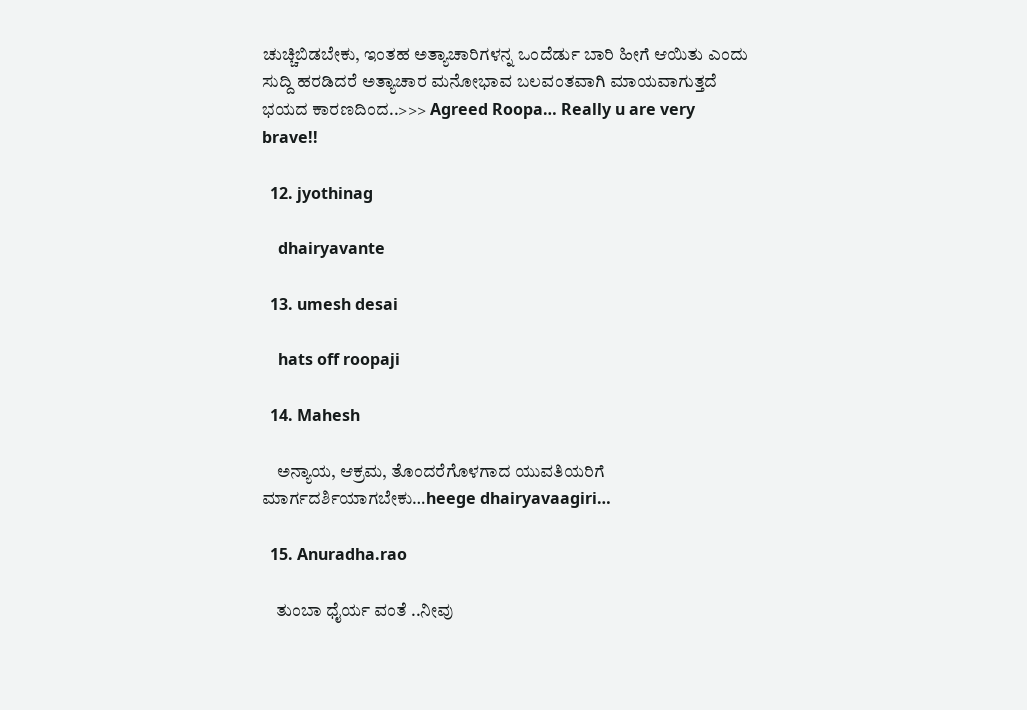ಚುಚ್ಚಿಬಿಡಬೇಕು, ಇಂತಹ ಅತ್ಯಾಚಾರಿಗಳನ್ನ ಒಂದೆರ್ಡು ಬಾರಿ ಹೀಗೆ ಆಯಿತು ಎಂದು ಸುದ್ದಿ ಹರಡಿದರೆ ಅತ್ಯಾಚಾರ ಮನೋಭಾವ ಬಲವಂತವಾಗಿ ಮಾಯವಾಗುತ್ತದೆ ಭಯದ ಕಾರಣದಿಂದ..>>> Agreed Roopa… Really u are very brave!!

  12. jyothinag

    dhairyavante

  13. umesh desai

    hats off roopaji

  14. Mahesh

    ಅನ್ಯಾಯ, ಆಕ್ರಮ, ತೊಂದರೆಗೊಳಗಾದ ಯುವತಿಯರಿಗೆ ಮಾರ್ಗದರ್ಶಿಯಾಗಬೇಕು…heege dhairyavaagiri…

  15. Anuradha.rao

    ತುಂಬಾ ಧೈರ್ಯ ವಂತೆ ..ನೀವು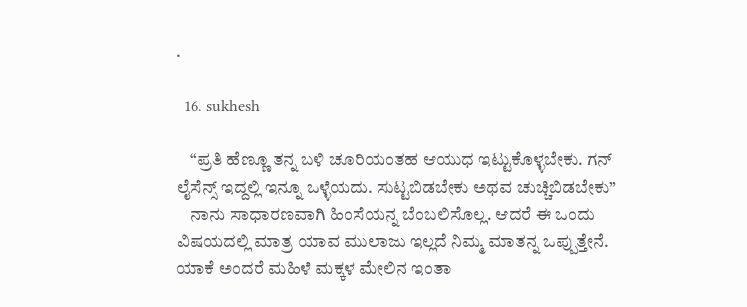.

  16. sukhesh

    “ಪ್ರತಿ ಹೆಣ್ಣೂ ತನ್ನ ಬಳಿ ಚೂರಿಯಂತಹ ಆಯುಧ ಇಟ್ಟುಕೊಳ್ಳಬೇಕು. ಗನ್ ಲೈಸೆನ್ಸ್ ಇದ್ದಲ್ಲಿ ಇನ್ನೂ ಒಳ್ಳೆಯದು. ಸುಟ್ಟಬಿಡಬೇಕು ಅಥವ ಚುಚ್ಚಿಬಿಡಬೇಕು”
    ನಾನು ಸಾಧಾರಣವಾಗಿ ಹಿಂಸೆಯನ್ನ ಬೆಂಬಲಿಸೊಲ್ಲ. ಆದರೆ ಈ ಒಂದು ವಿಷಯದಲ್ಲಿ ಮಾತ್ರ ಯಾವ ಮುಲಾಜು ಇಲ್ಲದೆ ನಿಮ್ಮ ಮಾತನ್ನ ಒಪ್ಪುತ್ತೇನೆ. ಯಾಕೆ ಅಂದರೆ ಮಹಿಳೆ ಮಕ್ಕಳ ಮೇಲಿನ ಇಂತಾ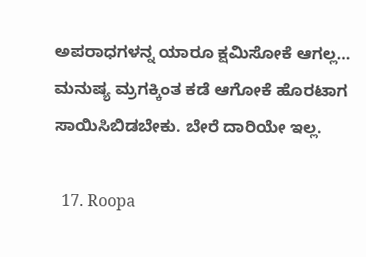ಅಪರಾಧಗಳನ್ನ ಯಾರೂ ಕ್ಷಮಿಸೋಕೆ ಆಗಲ್ಲ… ಮನುಷ್ಯ ಮ್ರಗಕ್ಕಿಂತ ಕಡೆ ಆಗೋಕೆ ಹೊರಟಾಗ ಸಾಯಿಸಿಬಿಡಬೇಕು. ಬೇರೆ ದಾರಿಯೇ ಇಲ್ಲ.

  17. Roopa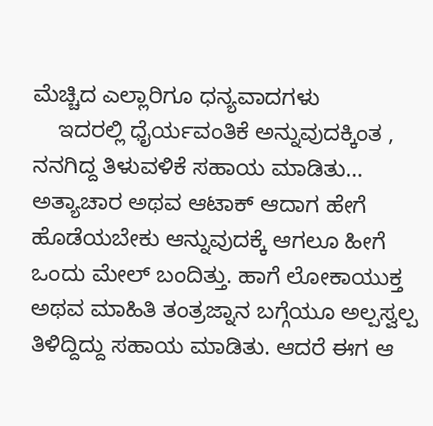ಮೆಚ್ಚಿದ ಎಲ್ಲಾರಿಗೂ ಧನ್ಯವಾದಗಳು
    ಇದರಲ್ಲಿ ಧೈರ್ಯವಂತಿಕೆ ಅನ್ನುವುದಕ್ಕಿಂತ , ನನಗಿದ್ದ ತಿಳುವಳಿಕೆ ಸಹಾಯ ಮಾಡಿತು… ಅತ್ಯಾಚಾರ ಅಥವ ಆಟಾಕ್ ಆದಾಗ ಹೇಗೆ ಹೊಡೆಯಬೇಕು ಆನ್ನುವುದಕ್ಕೆ ಆಗಲೂ ಹೀಗೆ ಒಂದು ಮೇಲ್ ಬಂದಿತ್ತು. ಹಾಗೆ ಲೋಕಾಯುಕ್ತ ಅಥವ ಮಾಹಿತಿ ತಂತ್ರಜ್ನಾನ ಬಗ್ಗೆಯೂ ಅಲ್ಪಸ್ವಲ್ಪ ತಿಳಿದ್ದಿದ್ದು ಸಹಾಯ ಮಾಡಿತು. ಆದರೆ ಈಗ ಆ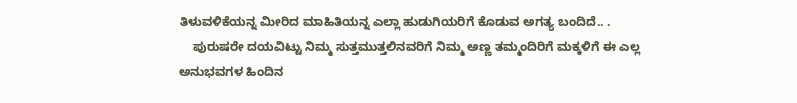ತಿಳುವಳಿಕೆಯನ್ನ ಮೀರಿದ ಮಾಹಿತಿಯನ್ನ ಎಲ್ಲಾ ಹುಡುಗಿಯರಿಗೆ ಕೊಡುವ ಅಗತ್ಯ ಬಂದಿದೆ.. .
    ಪುರುಷರೇ ದಯವಿಟ್ಟು ನಿಮ್ಮ ಸುತ್ತಮುತ್ತಲಿನವರಿಗೆ ನಿಮ್ಮ ಅಣ್ಣ ತಮ್ಮಂದಿರಿಗೆ ಮಕ್ಕಳಿಗೆ ಈ ಎಲ್ಲ ಅನುಭವಗಳ ಹಿಂದಿನ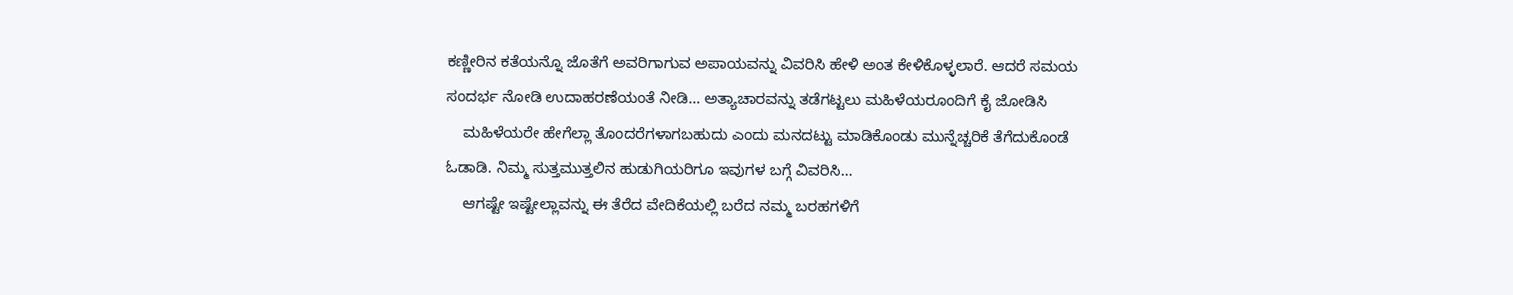ಕಣ್ಣೀರಿನ ಕತೆಯನ್ನೊ ಜೊತೆಗೆ ಅವರಿಗಾಗುವ ಅಪಾಯವನ್ನು ವಿವರಿಸಿ ಹೇಳಿ ಅಂತ ಕೇಳಿಕೊಳ್ಳಲಾರೆ. ಆದರೆ ಸಮಯ ಸಂದರ್ಭ ನೋಡಿ ಉದಾಹರಣೆಯಂತೆ ನೀಡಿ… ಅತ್ಯಾಚಾರವನ್ನು ತಡೆಗಟ್ಟಲು ಮಹಿಳೆಯರೂಂದಿಗೆ ಕೈ ಜೋಡಿಸಿ
    ಮಹಿಳೆಯರೇ ಹೇಗೆಲ್ಲಾ ತೊಂದರೆಗಳಾಗಬಹುದು ಎಂದು ಮನದಟ್ಟು ಮಾಡಿಕೊಂಡು ಮುನ್ನೆಚ್ಚರಿಕೆ ತೆಗೆದುಕೊಂಡೆ ಓಡಾಡಿ. ನಿಮ್ಮ ಸುತ್ತಮುತ್ತಲಿನ ಹುಡುಗಿಯರಿಗೂ ಇವುಗಳ ಬಗ್ಗೆ ವಿವರಿಸಿ…
    ಆಗಷ್ಟೇ ಇಷ್ಟೇಲ್ಲಾವನ್ನು ಈ ತೆರೆದ ವೇದಿಕೆಯಲ್ಲಿ ಬರೆದ ನಮ್ಮ ಬರಹಗಳಿಗೆ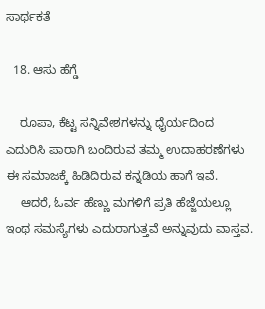ಸಾರ್ಥಕತೆ

  18. ಆಸು ಹೆಗ್ಡೆ

    ರೂಪಾ, ಕೆಟ್ಟ ಸನ್ನಿವೇಶಗಳನ್ನು ಧೈರ್ಯದಿಂದ ಎದುರಿಸಿ ಪಾರಾಗಿ ಬಂದಿರುವ ತಮ್ಮ ಉದಾಹರಣೆಗಳು ಈ ಸಮಾಜಕ್ಕೆ ಹಿಡಿದಿರುವ ಕನ್ನಡಿಯ ಹಾಗೆ ಇವೆ.
    ಆದರೆ, ಓರ್ವ ಹೆಣ್ಣು ಮಗಳಿಗೆ ಪ್ರತಿ ಹೆಜ್ಜೆಯಲ್ಲೂ ಇಂಥ ಸಮಸ್ಯೆಗಳು ಎದುರಾಗುತ್ತವೆ ಅನ್ನುವುದು ವಾಸ್ತವ.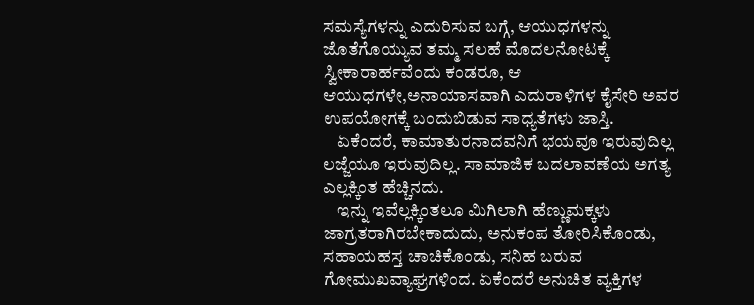ಸಮಸ್ಯೆಗಳನ್ನು ಎದುರಿಸುವ ಬಗ್ಗೆ, ಆಯುಧಗಳನ್ನು ಜೊತೆಗೊಯ್ಯುವ ತಮ್ಮ ಸಲಹೆ ಮೊದಲನೋಟಕ್ಕೆ ಸ್ವೀಕಾರಾರ್ಹವೆಂದು ಕಂಡರೂ, ಆ ಆಯುಧಗಳೇ,ಅನಾಯಾಸವಾಗಿ ಎದುರಾಳಿಗಳ ಕೈಸೇರಿ ಅವರ ಉಪಯೋಗಕ್ಕೆ ಬಂದುಬಿಡುವ ಸಾಧ್ಯತೆಗಳು ಜಾಸ್ತಿ.
    ಏಕೆಂದರೆ, ಕಾಮಾತುರನಾದವನಿಗೆ ಭಯವೂ ಇರುವುದಿಲ್ಲ ಲಜ್ಜೆಯೂ ಇರುವುದಿಲ್ಲ. ಸಾಮಾಜಿಕ ಬದಲಾವಣೆಯ ಅಗತ್ಯ ಎಲ್ಲಕ್ಕಿಂತ ಹೆಚ್ಚಿನದು.
    ಇನ್ನು ಇವೆಲ್ಲಕ್ಕಿಂತಲೂ ಮಿಗಿಲಾಗಿ ಹೆಣ್ಣುಮಕ್ಕಳು ಜಾಗ್ರತರಾಗಿರಬೇಕಾದುದು, ಅನುಕಂಪ ತೋರಿಸಿಕೊಂಡು, ಸಹಾಯಹಸ್ತ ಚಾಚಿಕೊಂಡು, ಸನಿಹ ಬರುವ ಗೋಮುಖವ್ಯಾಘ್ರಗಳಿಂದ. ಏಕೆಂದರೆ ಅನುಚಿತ ವ್ಯಕ್ತಿಗಳ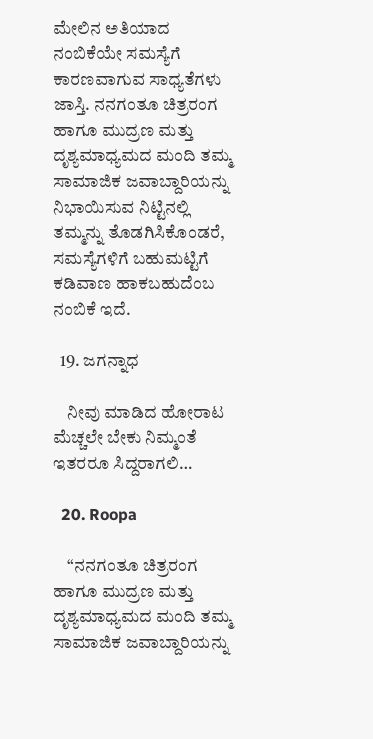ಮೇಲಿನ ಅತಿಯಾದ ನಂಬಿಕೆಯೇ ಸಮಸ್ಯೆಗೆ ಕಾರಣವಾಗುವ ಸಾಧ್ಯತೆಗಳು ಜಾಸ್ತಿ. ನನಗಂತೂ ಚಿತ್ರರಂಗ ಹಾಗೂ ಮುದ್ರಣ ಮತ್ತು ದೃಶ್ಯಮಾಧ್ಯಮದ ಮಂದಿ ತಮ್ಮ ಸಾಮಾಜಿಕ ಜವಾಬ್ದಾರಿಯನ್ನು ನಿಭಾಯಿಸುವ ನಿಟ್ಟಿನಲ್ಲಿ ತಮ್ಮನ್ನು ತೊಡಗಿಸಿಕೊಂಡರೆ, ಸಮಸ್ಯೆಗಳಿಗೆ ಬಹುಮಟ್ಟಿಗೆ ಕಡಿವಾಣ ಹಾಕಬಹುದೆಂಬ ನಂಬಿಕೆ ಇದೆ.

  19. ಜಗನ್ನಾಧ

    ನೀವು ಮಾಡಿದ ಹೋರಾಟ ಮೆಚ್ಚಲೇ ಬೇಕು ನಿಮ್ಮಂತೆ ಇತರರೂ ಸಿದ್ದರಾಗಲಿ…

  20. Roopa

    “ನನಗಂತೂ ಚಿತ್ರರಂಗ ಹಾಗೂ ಮುದ್ರಣ ಮತ್ತು ದೃಶ್ಯಮಾಧ್ಯಮದ ಮಂದಿ ತಮ್ಮ ಸಾಮಾಜಿಕ ಜವಾಬ್ದಾರಿಯನ್ನು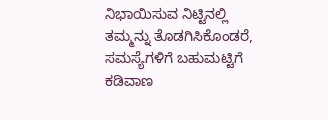ನಿಭಾಯಿಸುವ ನಿಟ್ಟಿನಲ್ಲಿ ತಮ್ಮನ್ನು ತೊಡಗಿಸಿಕೊಂಡರೆ, ಸಮಸ್ಯೆಗಳಿಗೆ ಬಹುಮಟ್ಟಿಗೆ ಕಡಿವಾಣ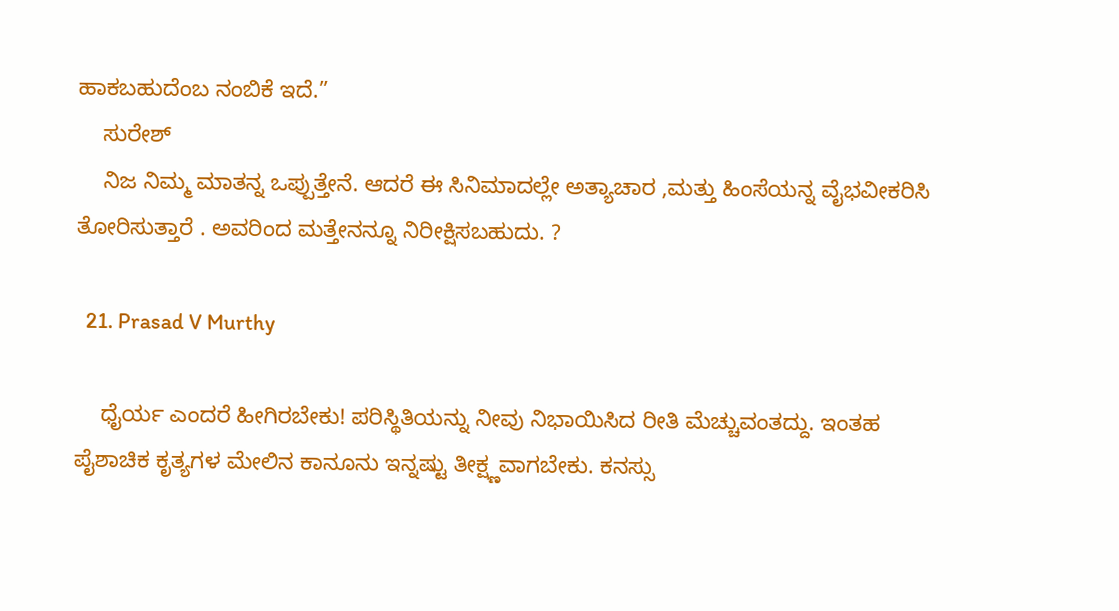ಹಾಕಬಹುದೆಂಬ ನಂಬಿಕೆ ಇದೆ.”
    ಸುರೇಶ್
    ನಿಜ ನಿಮ್ಮ ಮಾತನ್ನ ಒಪ್ಪುತ್ತೇನೆ. ಆದರೆ ಈ ಸಿನಿಮಾದಲ್ಲೇ ಅತ್ಯಾಚಾರ ,ಮತ್ತು ಹಿಂಸೆಯನ್ನ ವೈಭವೀಕರಿಸಿ ತೋರಿಸುತ್ತಾರೆ . ಅವರಿಂದ ಮತ್ತೇನನ್ನೂ ನಿರೀಕ್ಷಿಸಬಹುದು. ?

  21. Prasad V Murthy

    ಧೈರ್ಯ ಎಂದರೆ ಹೀಗಿರಬೇಕು! ಪರಿಸ್ಥಿತಿಯನ್ನು ನೀವು ನಿಭಾಯಿಸಿದ ರೀತಿ ಮೆಚ್ಚುವಂತದ್ದು. ಇಂತಹ ಪೈಶಾಚಿಕ ಕೃತ್ಯಗಳ ಮೇಲಿನ ಕಾನೂನು ಇನ್ನಷ್ಟು ತೀಕ್ಷ್ಣವಾಗಬೇಕು. ಕನಸ್ಸು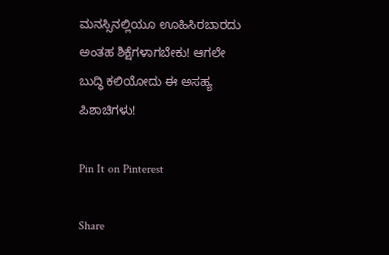ಮನಸ್ಸಿನಲ್ಲಿಯೂ ಊಹಿಸಿರಬಾರದು ಅಂತಹ ಶಿಕ್ಷೆಗಳಾಗಬೇಕು! ಆಗಲೇ ಬುದ್ಧಿ ಕಲಿಯೋದು ಈ ಅಸಹ್ಯ ಪಿಶಾಚಿಗಳು!

Pin It on Pinterest

Share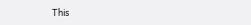This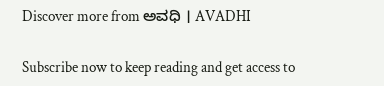Discover more from ಅವಧಿ । AVADHI

Subscribe now to keep reading and get access to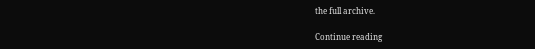the full archive.

Continue reading